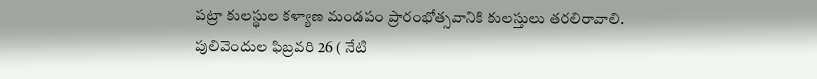పట్రా కులస్థుల కళ్యాణ మండపం ప్రారంభోత్సవానికి కులస్తులు తరలిరావాలి.
పులివెందుల ఫిబ్రవరి 26 ( నేటి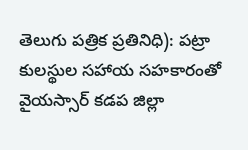తెలుగు పత్రిక ప్రతినిధి): పట్రా కులస్థుల సహాయ సహకారంతో వైయస్సార్ కడప జిల్లా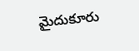మైదుకూరు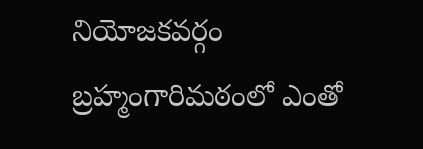నియోజకవర్గం బ్రహ్మంగారిమఠంలో ఎంతో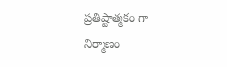ప్రతిష్టాత్మకం గా నిర్మాణం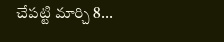చేపట్టి మార్చి 8...